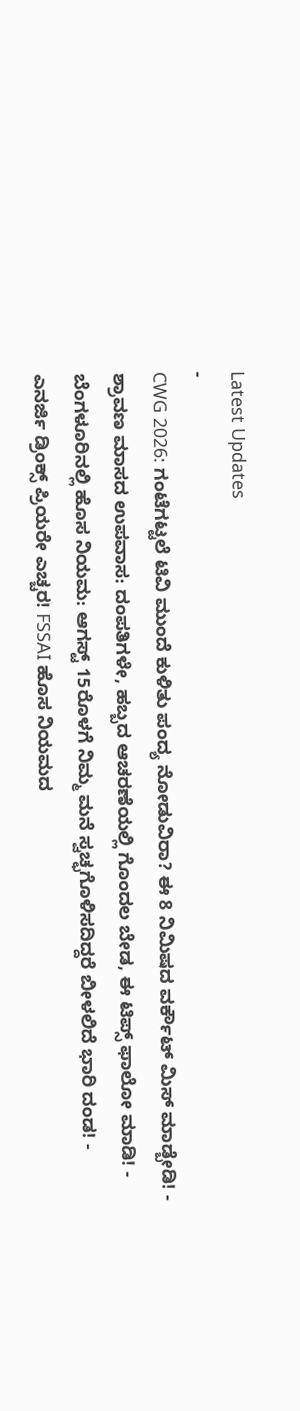Latest Updates
-
CWG 2026: ಗಂಟೆಗಟ್ಟಲೆ ಟಿವಿ ಮುಂದೆ ಕುಳಿತು ಪಂದ್ಯ ನೋಡುವಿರಾ? ಈ 8 ನಿಮಿಷದ ವರ್ಕೌಟ್ ಮಿಸ್ ಮಾಡ್ಬೇಡಿ! -
ಶ್ರಾವಣ ಮಾಸದ ಉಪವಾಸ: ದಂಪತಿಗಳೇ, ಹಬ್ಬದ ಆಚರಣೆಯಲ್ಲಿ ಗೊಂದಲ ಬೇಡ, ಈ ಟಿಪ್ಸ್ ಫಾಲೋ ಮಾಡಿ! -
ಬೆಂಗಳೂರಿನಲ್ಲಿ ಹೊಸ ನಿಯಮ: ಆಗಸ್ಟ್ 15ರೊಳಗೆ ನಿಮ್ಮ ಮನೆ ಸ್ವಚ್ಛಗೊಳಿಸದಿದ್ದರೆ ಬೀಳಲಿದೆ ಭಾರಿ ದಂಡ! -
ಎನರ್ಜಿ ಡ್ರಿಂಕ್ಸ್ ಪ್ರಿಯರೇ ಎಚ್ಚರ! FSSAI ಹೊಸ ನಿಯಮದ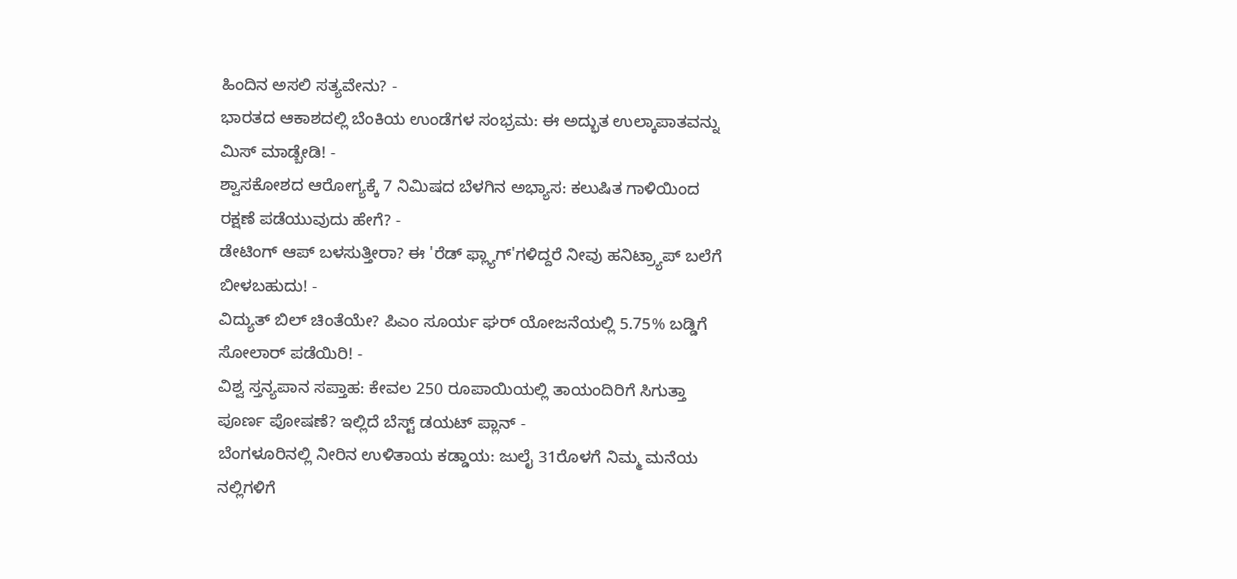ಹಿಂದಿನ ಅಸಲಿ ಸತ್ಯವೇನು? -
ಭಾರತದ ಆಕಾಶದಲ್ಲಿ ಬೆಂಕಿಯ ಉಂಡೆಗಳ ಸಂಭ್ರಮ: ಈ ಅದ್ಭುತ ಉಲ್ಕಾಪಾತವನ್ನು ಮಿಸ್ ಮಾಡ್ಬೇಡಿ! -
ಶ್ವಾಸಕೋಶದ ಆರೋಗ್ಯಕ್ಕೆ 7 ನಿಮಿಷದ ಬೆಳಗಿನ ಅಭ್ಯಾಸ: ಕಲುಷಿತ ಗಾಳಿಯಿಂದ ರಕ್ಷಣೆ ಪಡೆಯುವುದು ಹೇಗೆ? -
ಡೇಟಿಂಗ್ ಆಪ್ ಬಳಸುತ್ತೀರಾ? ಈ 'ರೆಡ್ ಫ್ಲ್ಯಾಗ್'ಗಳಿದ್ದರೆ ನೀವು ಹನಿಟ್ರ್ಯಾಪ್ ಬಲೆಗೆ ಬೀಳಬಹುದು! -
ವಿದ್ಯುತ್ ಬಿಲ್ ಚಿಂತೆಯೇ? ಪಿಎಂ ಸೂರ್ಯ ಘರ್ ಯೋಜನೆಯಲ್ಲಿ 5.75% ಬಡ್ಡಿಗೆ ಸೋಲಾರ್ ಪಡೆಯಿರಿ! -
ವಿಶ್ವ ಸ್ತನ್ಯಪಾನ ಸಪ್ತಾಹ: ಕೇವಲ 250 ರೂಪಾಯಿಯಲ್ಲಿ ತಾಯಂದಿರಿಗೆ ಸಿಗುತ್ತಾ ಪೂರ್ಣ ಪೋಷಣೆ? ಇಲ್ಲಿದೆ ಬೆಸ್ಟ್ ಡಯಟ್ ಪ್ಲಾನ್ -
ಬೆಂಗಳೂರಿನಲ್ಲಿ ನೀರಿನ ಉಳಿತಾಯ ಕಡ್ಡಾಯ: ಜುಲೈ 31ರೊಳಗೆ ನಿಮ್ಮ ಮನೆಯ ನಲ್ಲಿಗಳಿಗೆ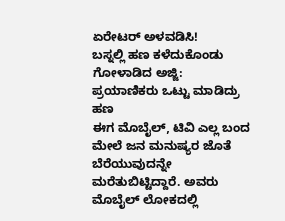ಏರೇಟರ್ ಅಳವಡಿಸಿ!
ಬಸ್ನಲ್ಲಿ ಹಣ ಕಳೆದುಕೊಂಡು ಗೋಳಾಡಿದ ಅಜ್ಜಿ: ಪ್ರಯಾಣಿಕರು ಒಟ್ಟು ಮಾಡಿದ್ರು ಹಣ
ಈಗ ಮೊಬೈಲ್, ಟಿವಿ ಎಲ್ಲ ಬಂದ ಮೇಲೆ ಜನ ಮನುಷ್ಯರ ಜೊತೆ ಬೆರೆಯುವುದನ್ನೇ ಮರೆತುಬಿಟ್ಟಿದ್ದಾರೆ. ಅವರು ಮೊಬೈಲ್ ಲೋಕದಲ್ಲಿ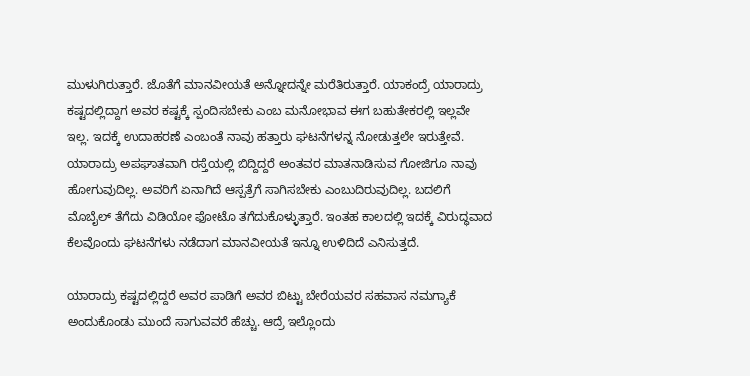ಮುಳುಗಿರುತ್ತಾರೆ. ಜೊತೆಗೆ ಮಾನವೀಯತೆ ಅನ್ನೋದನ್ನೇ ಮರೆತಿರುತ್ತಾರೆ. ಯಾಕಂದ್ರೆ ಯಾರಾದ್ರು ಕಷ್ಟದಲ್ಲಿದ್ದಾಗ ಅವರ ಕಷ್ಟಕ್ಕೆ ಸ್ಪಂದಿಸಬೇಕು ಎಂಬ ಮನೋಭಾವ ಈಗ ಬಹುತೇಕರಲ್ಲಿ ಇಲ್ಲವೇ ಇಲ್ಲ. ಇದಕ್ಕೆ ಉದಾಹರಣೆ ಎಂಬಂತೆ ನಾವು ಹತ್ತಾರು ಘಟನೆಗಳನ್ನ ನೋಡುತ್ತಲೇ ಇರುತ್ತೇವೆ.
ಯಾರಾದ್ರು ಅಪಘಾತವಾಗಿ ರಸ್ತೆಯಲ್ಲಿ ಬಿದ್ದಿದ್ದರೆ ಅಂತವರ ಮಾತನಾಡಿಸುವ ಗೋಜಿಗೂ ನಾವು ಹೋಗುವುದಿಲ್ಲ. ಅವರಿಗೆ ಏನಾಗಿದೆ ಆಸ್ಪತ್ರೆಗೆ ಸಾಗಿಸಬೇಕು ಎಂಬುದಿರುವುದಿಲ್ಲ. ಬದಲಿಗೆ ಮೊಬೈಲ್ ತೆಗೆದು ವಿಡಿಯೋ ಫೋಟೊ ತಗೆದುಕೊಳ್ಳುತ್ತಾರೆ. ಇಂತಹ ಕಾಲದಲ್ಲಿ ಇದಕ್ಕೆ ವಿರುದ್ಧವಾದ ಕೆಲವೊಂದು ಘಟನೆಗಳು ನಡೆದಾಗ ಮಾನವೀಯತೆ ಇನ್ನೂ ಉಳಿದಿದೆ ಎನಿಸುತ್ತದೆ.

ಯಾರಾದ್ರು ಕಷ್ಟದಲ್ಲಿದ್ದರೆ ಅವರ ಪಾಡಿಗೆ ಅವರ ಬಿಟ್ಟು ಬೇರೆಯವರ ಸಹವಾಸ ನಮಗ್ಯಾಕೆ ಅಂದುಕೊಂಡು ಮುಂದೆ ಸಾಗುವವರೆ ಹೆಚ್ಚು. ಆದ್ರೆ ಇಲ್ಲೊಂದು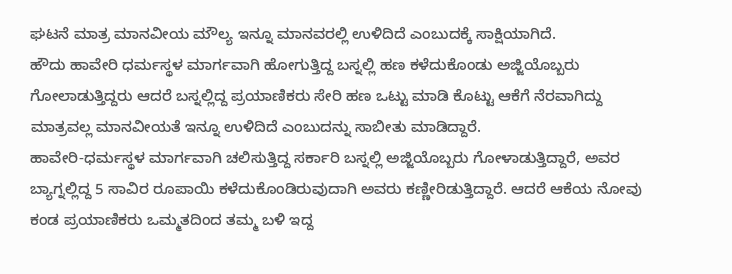ಘಟನೆ ಮಾತ್ರ ಮಾನವೀಯ ಮೌಲ್ಯ ಇನ್ನೂ ಮಾನವರಲ್ಲಿ ಉಳಿದಿದೆ ಎಂಬುದಕ್ಕೆ ಸಾಕ್ಷಿಯಾಗಿದೆ.
ಹೌದು ಹಾವೇರಿ ಧರ್ಮಸ್ಥಳ ಮಾರ್ಗವಾಗಿ ಹೋಗುತ್ತಿದ್ದ ಬಸ್ನಲ್ಲಿ ಹಣ ಕಳೆದುಕೊಂಡು ಅಜ್ಜಿಯೊಬ್ಬರು ಗೋಲಾಡುತ್ತಿದ್ದರು ಆದರೆ ಬಸ್ನಲ್ಲಿದ್ದ ಪ್ರಯಾಣಿಕರು ಸೇರಿ ಹಣ ಒಟ್ಟು ಮಾಡಿ ಕೊಟ್ಟು ಆಕೆಗೆ ನೆರವಾಗಿದ್ದು ಮಾತ್ರವಲ್ಲ ಮಾನವೀಯತೆ ಇನ್ನೂ ಉಳಿದಿದೆ ಎಂಬುದನ್ನು ಸಾಬೀತು ಮಾಡಿದ್ದಾರೆ.
ಹಾವೇರಿ-ಧರ್ಮಸ್ಥಳ ಮಾರ್ಗವಾಗಿ ಚಲಿಸುತ್ತಿದ್ದ ಸರ್ಕಾರಿ ಬಸ್ನಲ್ಲಿ ಅಜ್ಜಿಯೊಬ್ಬರು ಗೋಳಾಡುತ್ತಿದ್ದಾರೆ, ಅವರ ಬ್ಯಾಗ್ನಲ್ಲಿದ್ದ 5 ಸಾವಿರ ರೂಪಾಯಿ ಕಳೆದುಕೊಂಡಿರುವುದಾಗಿ ಅವರು ಕಣ್ಣೀರಿಡುತ್ತಿದ್ದಾರೆ. ಆದರೆ ಆಕೆಯ ನೋವು ಕಂಡ ಪ್ರಯಾಣಿಕರು ಒಮ್ಮತದಿಂದ ತಮ್ಮ ಬಳಿ ಇದ್ದ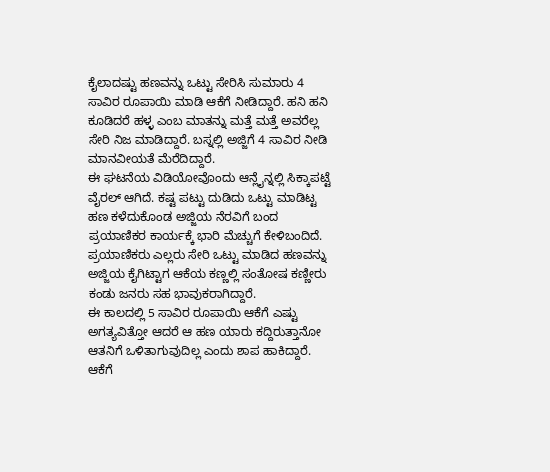ಕೈಲಾದಷ್ಟು ಹಣವನ್ನು ಒಟ್ಟು ಸೇರಿಸಿ ಸುಮಾರು 4 ಸಾವಿರ ರೂಪಾಯಿ ಮಾಡಿ ಆಕೆಗೆ ನೀಡಿದ್ದಾರೆ. ಹನಿ ಹನಿ ಕೂಡಿದರೆ ಹಳ್ಳ ಎಂಬ ಮಾತನ್ನು ಮತ್ತೆ ಮತ್ತೆ ಅವರೆಲ್ಲ ಸೇರಿ ನಿಜ ಮಾಡಿದ್ದಾರೆ. ಬಸ್ನಲ್ಲಿ ಅಜ್ಜಿಗೆ 4 ಸಾವಿರ ನೀಡಿ ಮಾನವೀಯತೆ ಮೆರೆದಿದ್ದಾರೆ.
ಈ ಘಟನೆಯ ವಿಡಿಯೋವೊಂದು ಆನ್ಲೈನ್ನಲ್ಲಿ ಸಿಕ್ಕಾಪಟ್ಟೆ ವೈರಲ್ ಆಗಿದೆ. ಕಷ್ಟ ಪಟ್ಟು ದುಡಿದು ಒಟ್ಟು ಮಾಡಿಟ್ಟ ಹಣ ಕಳೆದುಕೊಂಡ ಅಜ್ಜಿಯ ನೆರವಿಗೆ ಬಂದ ಪ್ರಯಾಣಿಕರ ಕಾರ್ಯಕ್ಕೆ ಭಾರಿ ಮೆಚ್ಚುಗೆ ಕೇಳಿಬಂದಿದೆ. ಪ್ರಯಾಣಿಕರು ಎಲ್ಲರು ಸೇರಿ ಒಟ್ಟು ಮಾಡಿದ ಹಣವನ್ನು ಅಜ್ಜಿಯ ಕೈಗಿಟ್ಟಾಗ ಆಕೆಯ ಕಣ್ಣಲ್ಲಿ ಸಂತೋಷ ಕಣ್ಣೀರು ಕಂಡು ಜನರು ಸಹ ಭಾವುಕರಾಗಿದ್ದಾರೆ.
ಈ ಕಾಲದಲ್ಲಿ 5 ಸಾವಿರ ರೂಪಾಯಿ ಆಕೆಗೆ ಎಷ್ಟು ಅಗತ್ಯವಿತ್ತೋ ಆದರೆ ಆ ಹಣ ಯಾರು ಕದ್ದಿರುತ್ತಾನೋ ಆತನಿಗೆ ಒಳಿತಾಗುವುದಿಲ್ಲ ಎಂದು ಶಾಪ ಹಾಕಿದ್ದಾರೆ. ಆಕೆಗೆ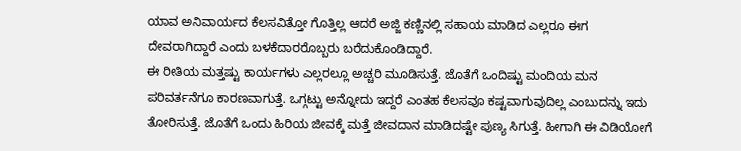ಯಾವ ಅನಿವಾರ್ಯದ ಕೆಲಸವಿತ್ತೋ ಗೊತ್ತಿಲ್ಲ ಆದರೆ ಅಜ್ಜಿ ಕಣ್ಣಿನಲ್ಲಿ ಸಹಾಯ ಮಾಡಿದ ಎಲ್ಲರೂ ಈಗ ದೇವರಾಗಿದ್ದಾರೆ ಎಂದು ಬಳಕೆದಾರರೊಬ್ಬರು ಬರೆದುಕೊಂಡಿದ್ದಾರೆ.
ಈ ರೀತಿಯ ಮತ್ತಷ್ಟು ಕಾರ್ಯಗಳು ಎಲ್ಲರಲ್ಲೂ ಅಚ್ಚರಿ ಮೂಡಿಸುತ್ತೆ. ಜೊತೆಗೆ ಒಂದಿಷ್ಟು ಮಂದಿಯ ಮನ ಪರಿವರ್ತನೆಗೂ ಕಾರಣವಾಗುತ್ತೆ. ಒಗ್ಗಟ್ಟು ಅನ್ನೋದು ಇದ್ದರೆ ಎಂತಹ ಕೆಲಸವೂ ಕಷ್ಟವಾಗುವುದಿಲ್ಲ ಎಂಬುದನ್ನು ಇದು ತೋರಿಸುತ್ತೆ. ಜೊತೆಗೆ ಒಂದು ಹಿರಿಯ ಜೀವಕ್ಕೆ ಮತ್ತೆ ಜೀವದಾನ ಮಾಡಿದಷ್ಟೇ ಪುಣ್ಯ ಸಿಗುತ್ತೆ. ಹೀಗಾಗಿ ಈ ವಿಡಿಯೋಗೆ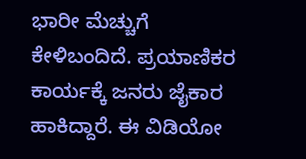ಭಾರೀ ಮೆಚ್ಚುಗೆ ಕೇಳಿಬಂದಿದೆ. ಪ್ರಯಾಣಿಕರ ಕಾರ್ಯಕ್ಕೆ ಜನರು ಜೈಕಾರ ಹಾಕಿದ್ದಾರೆ. ಈ ವಿಡಿಯೋ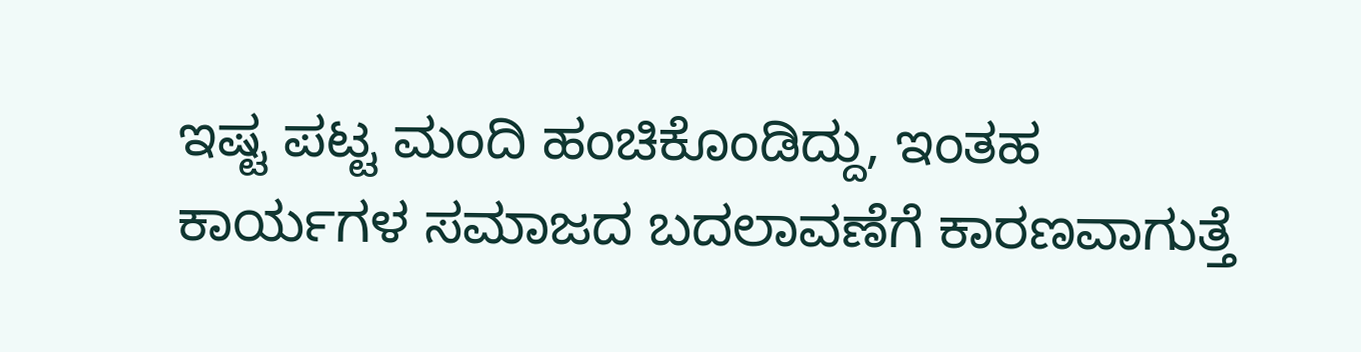ಇಷ್ಟ ಪಟ್ಟ ಮಂದಿ ಹಂಚಿಕೊಂಡಿದ್ದು, ಇಂತಹ ಕಾರ್ಯಗಳ ಸಮಾಜದ ಬದಲಾವಣೆಗೆ ಕಾರಣವಾಗುತ್ತೆ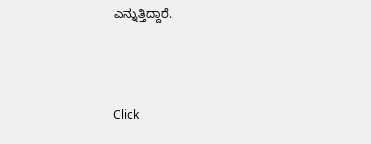ಎನ್ನುತ್ತಿದ್ದಾರೆ.



Click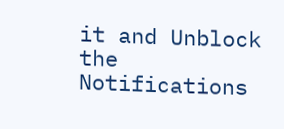it and Unblock the Notifications